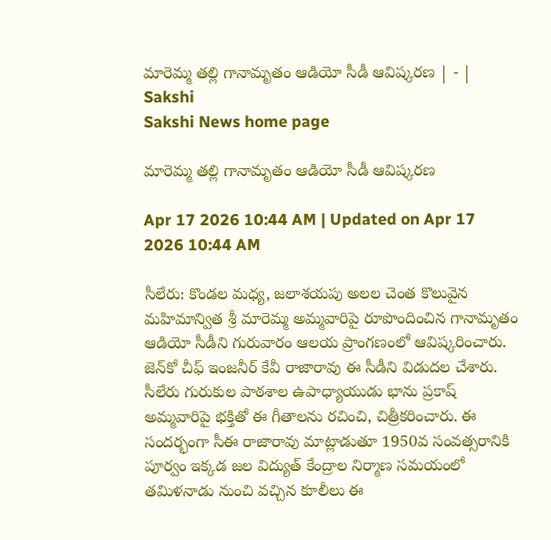మారెమ్మ తల్లి గానామృతం ఆడియో సీడీ ఆవిష్కరణ | - | Sakshi
Sakshi News home page

మారెమ్మ తల్లి గానామృతం ఆడియో సీడీ ఆవిష్కరణ

Apr 17 2026 10:44 AM | Updated on Apr 17 2026 10:44 AM

సీలేరు: కొండల మధ్య, జలాశయపు అలల చెంత కొలువైన మహిమాన్విత శ్రీ మారెమ్మ అమ్మవారిపై రూపొందించిన గానామృతం ఆడియో సీడీని గురువారం ఆలయ ప్రాంగణంలో ఆవిష్కరించారు. జెన్‌కో చీఫ్‌ ఇంజనీర్‌ కేవీ రాజారావు ఈ సీడీని విడుదల చేశారు. సీలేరు గురుకుల పాఠశాల ఉపాధ్యాయుడు భాను ప్రకాష్‌ అమ్మవారిపై భక్తితో ఈ గీతాలను రచించి, చిత్రీకరించారు. ఈ సందర్భంగా సీఈ రాజారావు మాట్లాడుతూ 1950వ సంవత్సరానికి పూర్వం ఇక్కడ జల విద్యుత్‌ కేంద్రాల నిర్మాణ సమయంలో తమిళనాడు నుంచి వచ్చిన కూలీలు ఈ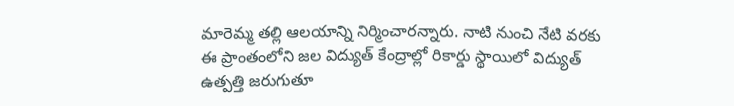మారెమ్మ తల్లి ఆలయాన్ని నిర్మించారన్నారు. నాటి నుంచి నేటి వరకు ఈ ప్రాంతంలోని జల విద్యుత్‌ కేంద్రాల్లో రికార్డు స్థాయిలో విద్యుత్‌ ఉత్పత్తి జరుగుతూ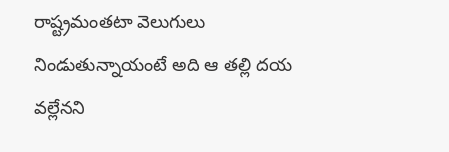రాష్ట్రమంతటా వెలుగులు నిండుతున్నాయంటే అది ఆ తల్లి దయ వల్లేనని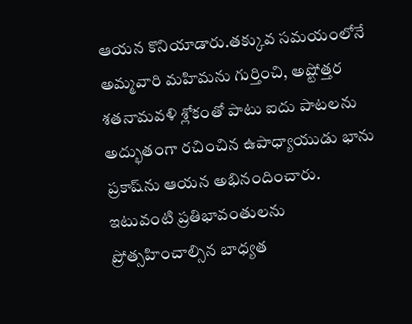ఆయన కొనియాడారు.తక్కువ సమయంలోనే అమ్మవారి మహిమను గుర్తించి, అష్టోత్తర శతనామవళి శ్లోకంతో పాటు ఐదు పాటలను అద్భుతంగా రచించిన ఉపాధ్యాయుడు భాను ప్రకాష్‌ను ఆయన అభినందించారు. ఇటువంటి ప్రతిభావంతులను ప్రోత్సహించాల్సిన బాధ్యత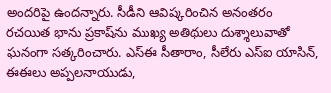అందరిపై ఉందన్నారు. సీడీని ఆవిష్కరించిన అనంతరం రచయిత భాను ప్రకాష్‌ను ముఖ్య అతిథులు దుశ్శాలువాతో ఘనంగా సత్కరించారు. ఎస్‌ఈ సీతారాం, సీలేరు ఎస్‌ఐ యాసిన్‌, ఈఈలు అప్పలనాయుడు,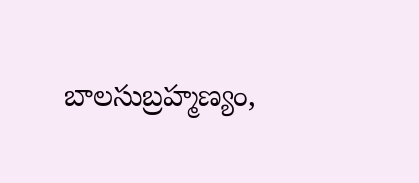బాలసుబ్రహ్మణ్యం,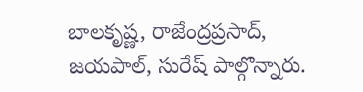బాలకృష్ణ, రాజేంద్రప్రసాద్‌, జయపాల్‌, సురేష్‌ పాల్గొన్నారు.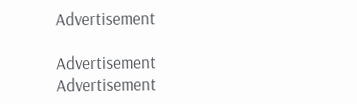Advertisement

Advertisement
Advertisement